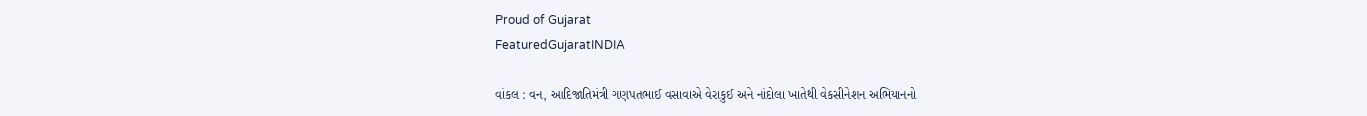Proud of Gujarat
FeaturedGujaratINDIA

વાંકલ : વન, આદિજાતિમંત્રી ગણપતભાઈ વસાવાએ વેરાકુઈ અને નાંદોલા ખાતેથી વેકસીનેશન અભિયાનનો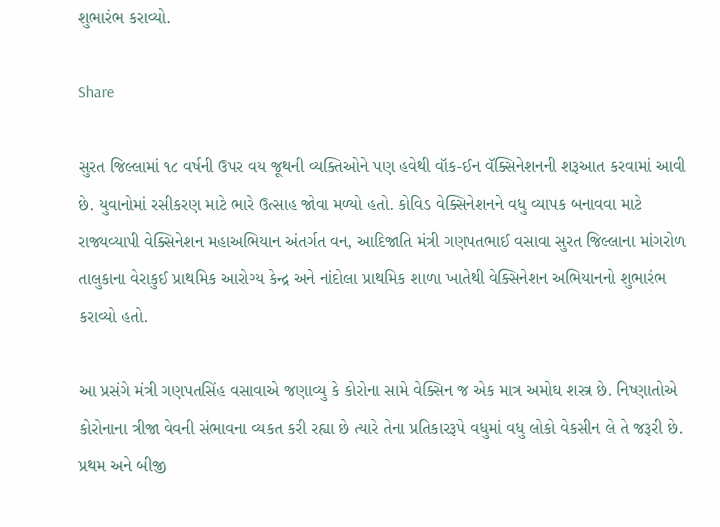શુભારંભ કરાવ્યો.

Share

સુરત જિલ્લામાં ૧૮ વર્ષની ઉપર વય જૂથની વ્યક્તિઓને પણ હવેથી વૉક-ઈન વૅક્સિનેશનની શરૂઆત કરવામાં આવી છે. યુવાનોમાં રસીકરણ માટે ભારે ઉત્સાહ જોવા મળ્યો હતો. કોવિડ વેક્સિનેશનને વધુ વ્યાપક બનાવવા માટે રાજ્યવ્યાપી વેક્સિનેશન મહાઅભિયાન અંતર્ગત વન, આદિજાતિ મંત્રી ગણપતભાઈ વસાવા સુરત જિલ્લાના માંગરોળ તાલુકાના વેરાકુઈ પ્રાથમિક આરોગ્ય કેન્દ્ર અને નાંદોલા પ્રાથમિક શાળા ખાતેથી વેક્સિનેશન અભિયાનનો શુભારંભ કરાવ્યો હતો.

આ પ્રસંગે મંત્રી ગણપતસિંહ વસાવાએ જણાવ્યુ કે કોરોના સામે વેક્સિન જ એક માત્ર અમોઘ શસ્ત્ર છે. નિષ્ણાતોએ કોરોનાના ત્રીજા વેવની સંભાવના વ્યકત કરી રહ્યા છે ત્યારે તેના પ્રતિકારરૂપે વધુમાં વધુ લોકો વેકસીન લે તે જરૂરી છે. પ્રથમ અને બીજી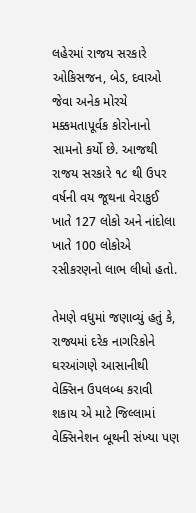લહેરમાં રાજય સરકારે ઓકિસજન, બેડ, દવાઓ જેવા અનેક મોરચે મક્કમતાપૂર્વક કોરોનાનો સામનો કર્યો છે. આજથી રાજય સરકારે ૧૮ થી ઉપર વર્ષની વય જૂથના વેરાકુઈ ખાતે 127 લોકો અને નાંદોલા ખાતે 100 લોકોએ રસીકરણનો લાભ લીધો હતો.

તેમણે વધુમાં જણાવ્યું હતું કે, રાજ્યમાં દરેક નાગરિકોને ઘરઆંગણે આસાનીથી વેક્સિન ઉપલબ્ધ કરાવી શકાય એ માટે જિલ્લામાં વેક્સિનેશન બૂથની સંખ્યા પણ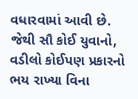વધારવામાં આવી છે. જેથી સૌ કોઈ યુવાનો, વડીલો કોઈપણ પ્રકારનો ભય રાખ્યા વિના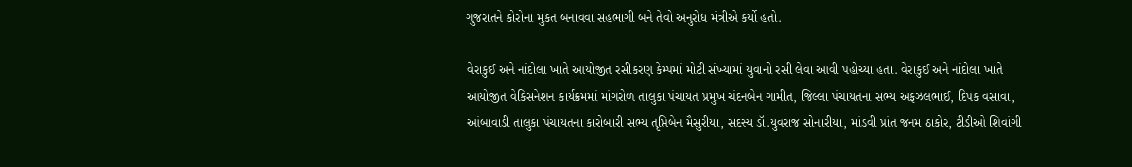ગુજરાતને કોરોના મુકત બનાવવા સહભાગી બને તેવો અનુરોધ મંત્રીએ કર્યો હતો.

વેરાકુઈ અને નાંદોલા ખાતે આયોજીત રસીકરણ કેમ્પમાં મોટી સંખ્યામાં યુવાનો રસી લેવા આવી પહોચ્યા હતા. વેરાકુઈ અને નાંદોલા ખાતે આયોજીત વેકિસનેશન કાર્યક્રમમાં માંગરોળ તાલુકા પંચાયત પ્રમુખ ચંદનબેન ગામીત, જિલ્લા પંચાયતના સભ્ય અફઝલભાઈ, દિપક વસાવા, આંબાવાડી તાલુકા પંચાયતના કારોબારી સભ્ય તૃપ્તિબેન મૈસુરીયા, સદસ્ય ડૉ.યુવરાજ સોનારીયા, માંડવી પ્રાંત જનમ ઠાકોર, ટીડીઓ શિવાંગી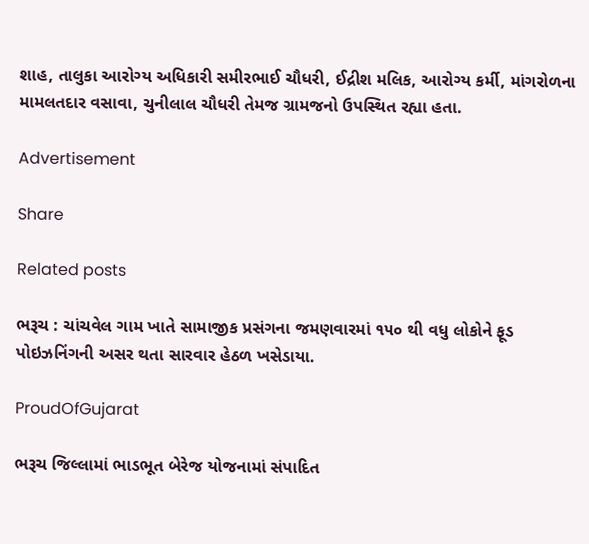શાહ, તાલુકા આરોગ્ય અધિકારી સમીરભાઈ ચૌધરી, ઈદ્રીશ મલિક, આરોગ્ય કર્મી, માંગરોળના મામલતદાર વસાવા, ચુનીલાલ ચૌધરી તેમજ ગ્રામજનો ઉપસ્થિત રહ્યા હતા.

Advertisement

Share

Related posts

ભરૂચ : ચાંચવેલ ગામ ખાતે સામાજીક પ્રસંગના જમણવારમાં ૧૫૦ થી વધુ લોકોને ફૂડ પોઇઝનિંગની અસર થતા સારવાર હેઠળ ખસેડાયા.

ProudOfGujarat

ભરૂચ જિલ્લામાં ભાડભૂત બેરેજ યોજનામાં સંપાદિત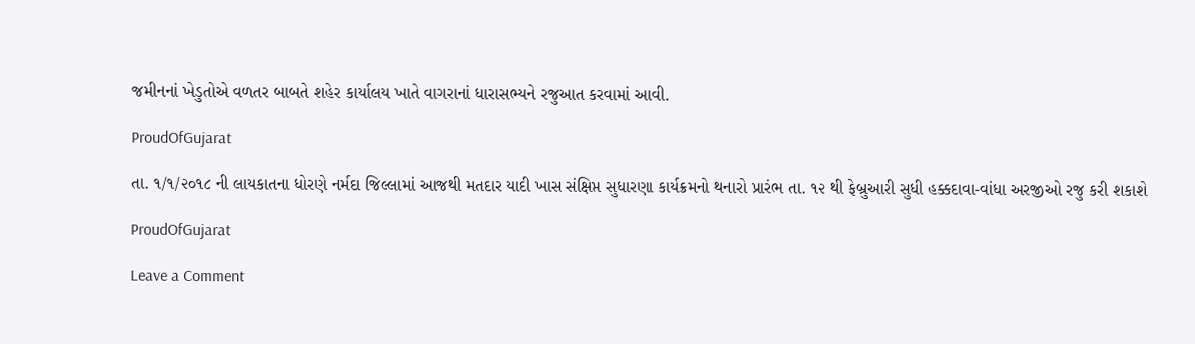જમીનનાં ખેડુતોએ વળતર બાબતે શહેર કાર્યાલય ખાતે વાગરાનાં ધારાસભ્યને રજુઆત કરવામાં આવી.

ProudOfGujarat

તા. ૧/૧/૨૦૧૮ ની લાયકાતના ધોરણે નર્મદા જિલ્લામાં આજથી મતદાર યાદી ખાસ સંક્ષિપ્ત સુધારણા કાર્યક્રમનો થનારો પ્રારંભ તા. ૧૨ થી ફેબ્રુઆરી સુધી હક્કદાવા-વાંધા અરજીઓ રજુ કરી શકાશે

ProudOfGujarat

Leave a Comment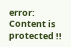error: Content is protected !!